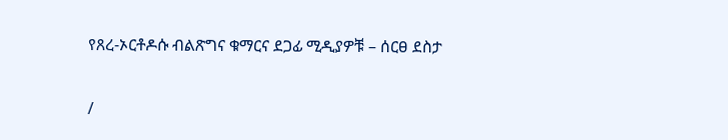የጸረ-ኦርቶዶሱ ብልጽግና ቁማርና ደጋፊ ሚዲያዎቹ – ሰርፀ ደስታ

/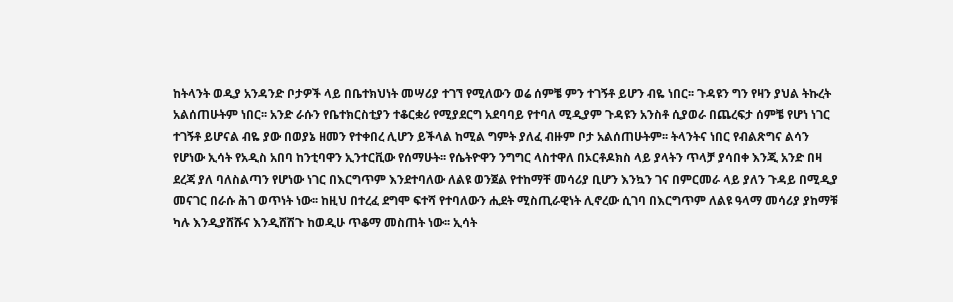ከትላንት ወዲያ አንዳንድ ቦታዎች ላይ በቤተክህነት መሣሪያ ተገኘ የሚለውን ወሬ ሰምቼ ምን ተገኝቶ ይሆን ብዬ ነበር፡፡ ጉዳዩን ግን የዛን ያህል ትኩረት አልሰጠሁትም ነበር፡፡ አንድ ራሱን የቤተክርስቲያን ተቆርቋሪ የሚያደርግ አደባባይ የተባለ ሚዲያም ጉዳዩን አንስቶ ሲያወራ በጨረፍታ ሰምቼ የሆነ ነገር ተገኝቶ ይሆናል ብዬ ያው በወያኔ ዘመን የተቀበረ ሊሆን ይችላል ከሚል ግምት ያለፈ ብዙም ቦታ አልሰጠሁትም፡፡ ትላንትና ነበር የብልጽግና ልሳን የሆነው ኢሳት የአዲስ አበባ ከንቲባዋን ኢንተርቪው የሰማሁት፡፡ የሴትዮዋን ንግግር ላስተዋለ በኦርቶዶክስ ላይ ያላትን ጥላቻ ያሳበቀ እንጂ አንድ በዛ ደረጃ ያለ ባለስልጣን የሆነው ነገር በእርግጥም እንደተባለው ለልዩ ወንጀል የተከማቸ መሳሪያ ቢሆን እንኳን ገና በምርመራ ላይ ያለን ጉዳይ በሚዲያ መናገር በራሱ ሕገ ወጥነት ነው፡፡ ከዚህ በተረፈ ደግሞ ፍተሻ የተባለውን ሒደት ሚስጢራዊነት ሊኖረው ሲገባ በእርግጥም ለልዩ ዓላማ መሳሪያ ያከማቹ ካሉ እንዲያሸሹና እንዲሸሽጉ ከወዲሁ ጥቆማ መስጠት ነው፡፡ ኢሳት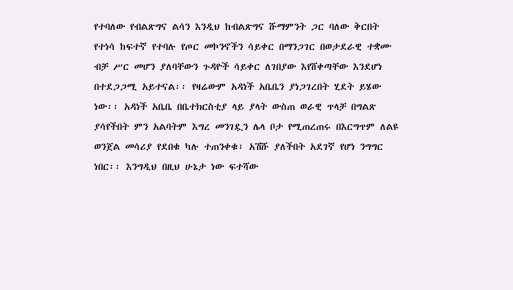የተባለው የብልጽግና ልሳን እንዲህ ከብልጽግና ሹማምንት ጋር ባለው ቅርበት የተነሳ ከፍተኛ የተባሉ የጦር መኮንኖችን ሳይቀር በማንጋገር በወታደራዊ ተቋሙ ብቻ ሥር መሆን ያለባቸውን ጉዳዮች ሳይቀር ለገበያው እየሸቀጣቸው እንደሆነ በተደጋጋሚ አይተናል፡፡ የዛሬውም አዳነች አቤቤን ያነጋገረበት ሂደት ይሄው ነው፡፡ አዳነች አቤቤ በቤተክርስቲያ ላይ ያላት ውስጠ ወራዊ ጥላቻ በግልጽ ያሳየችበት ምን አልባትም እግረ መንገዷን ሌላ ቦታ የሚጠረጠሩ በእርግጥም ለልዩ ወንጀል መሳሪያ የደበቁ ካሉ ተጠንቀቁ፣ አሽሹ ያለችበት አደገኛ የሆነ ንግግር ነበር፡፡ እንግዲህ በዚህ ሁኔታ ነው ፍተሻው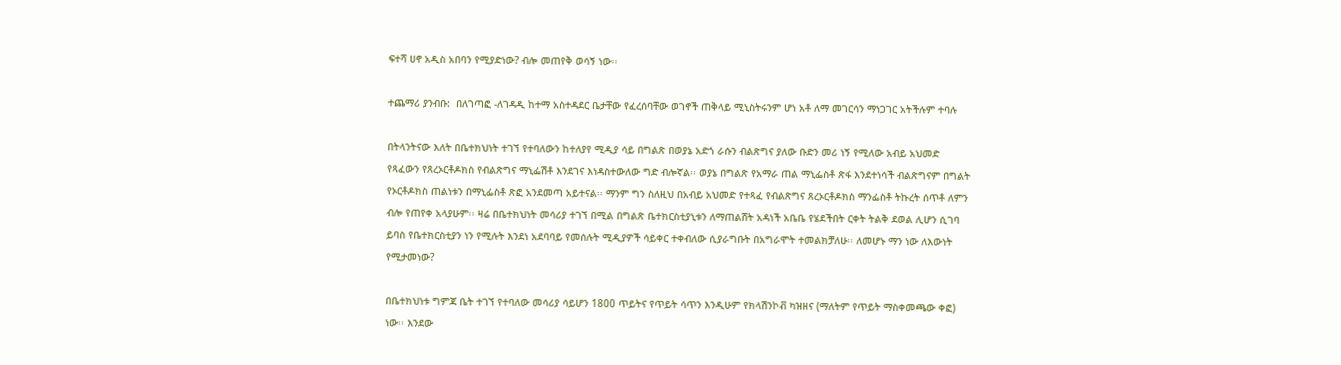ፍተሻ ሀኖ አዲስ አበባን የሚያድነው? ብሎ መጠየቅ ወሳኝ ነው፡፡

ተጨማሪ ያንብቡ:  በለገጣፎ -ለገዳዲ ከተማ አስተዳደር ቤታቸው የፈረሰባቸው ወገኖች ጠቅላይ ሚኒስትሩንም ሆነ አቶ ለማ መገርሳን ማነጋገር አትችሉም ተባሉ

በትላንትናው እለት በቤተክህነት ተገኘ የተባለውን ከተለያየ ሚዲያ ሳይ በግልጽ በወያኔ አድጎ ራሱን ብልጽግና ያለው ቡድን መሪ ነኝ የሚለው አብይ አህመድ የጻፈውን የጸረኦርቶዶክስ የብልጽግና ማኒፌሽቶ እንደገና እነዳስተውለው ግድ ብሎኛል፡፡ ወያኔ በግልጽ የአማራ ጠል ማኒፌስቶ ጽፋ እንደተነሳች ብልጽግናም በግልት የኦርቶዶክስ ጠልነቱን በማኒፌስቶ ጽፎ አንደመጣ አይተናል፡፡ ማንም ግን ስለዚህ በአብይ አህመድ የተጻፈ የብልጽግና ጸረኦርቶዶክስ ማንፌስቶ ትኩረት ሰጥቶ ለምን ብሎ የጠየቀ አላያሁም፡፡ ዛሬ በቤተክህነት መሳሪያ ተገኘ በሚል በግልጽ ቤተክርስቲያኒቱን ለማጠልሸት አዳነች አቤቤ የሄደችበት ርቀት ትልቅ ደወል ሊሆን ሲገባ ይባስ የቤተክርስቲያን ነን የሚሉት እንደነ አደባባይ የመሰሉት ሚዲያዎች ሳይቀር ተቀብለው ሲያራግቡት በአግራሞት ተመልክቻለሁ፡፡ ለመሆኑ ማን ነው ለእውነት የሚታመነው?

በቤተክህነቱ ግምጃ ቤት ተገኘ የተባለው መሳሪያ ሳይሆን 1800 ጥይትና የጥይት ሳጥን እንዲሁም የክላሽንኮቭ ካዝዘና (ማለትም የጥይት ማስቀመጫው ቀፎ) ነው፡፡ እንደው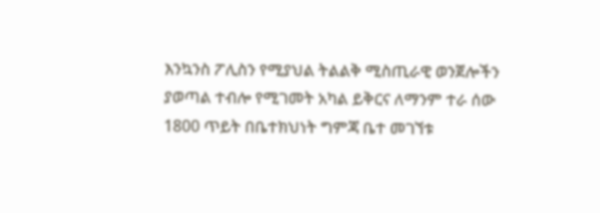እንኳንስ ፖሊስን የሚያህል ትልልቅ ሚስጢራዊ ወንጀሎችን ያወጣል ተብሎ የሚገመት አካል ይቅርና ለማንም ተራ ሰው 1800 ጥይት በቤተክህነት ግምጃ ቤተ መገኘቱ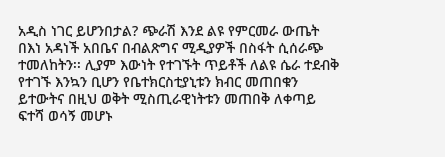አዲስ ነገር ይሆንበታል? ጭራሽ እንደ ልዩ የምርመራ ውጤት በእነ አዳነች አበቤና በብልጽግና ሚዲያዎች በስፋት ሲሰራጭ ተመለከትን፡፡ ሊያም እውነት የተገኙት ጥይቶች ለልዩ ሴራ ተደብቅ የተገኙ እንኳን ቢሆን የቤተክርስቲያኒቱን ክብር መጠበቁን ይተውትና በዚህ ወቅት ሚስጢራዊነትቱን መጠበቅ ለቀጣይ ፍተሻ ወሳኝ መሆኑ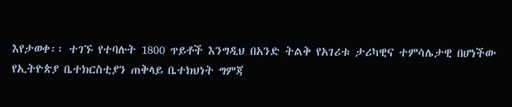እየታወቀ፡፡ ተገኙ የተባሉት 1800 ጥይቶች እንግዲህ በአንድ ትልቅ የአገሪቱ ታሪካዊና ተምሳሌታዊ በሆነችው የኢትዮጵያ ቤተክርስቲያን ጠቅላይ ቤተክህነት ግምጃ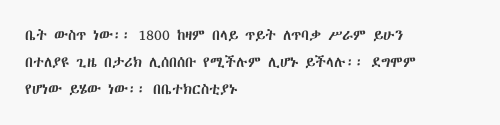ቤት ውስጥ ነው፡፡ 1800 ከዛም በላይ ጥይት ለጥባቃ ሥራም ይሁን በተለያዩ ጊዜ በታሪክ ሊሰበሰቡ የሚችሉም ሊሆኑ ይችላሉ፡፡ ደግሞም የሆነው ይሄው ነው፡፡ በቤተክርስቲያኑ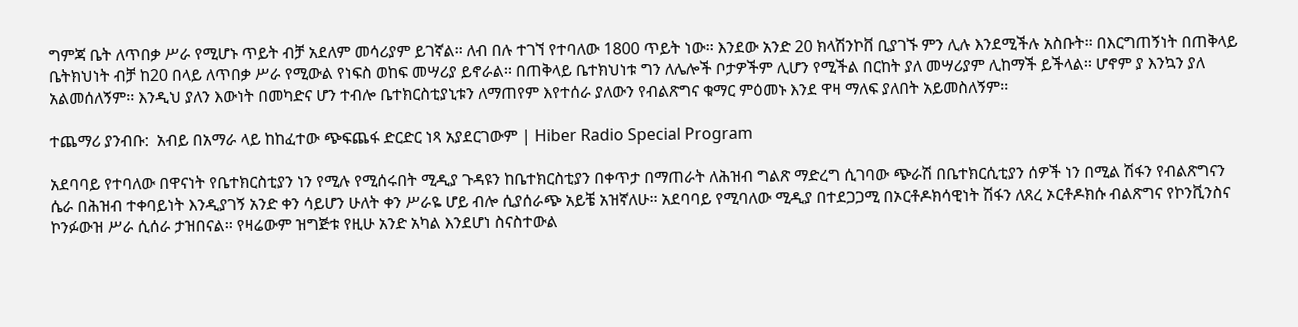ግምጃ ቤት ለጥበቃ ሥራ የሚሆኑ ጥይት ብቻ አደለም መሳሪያም ይገኛል፡፡ ለብ በሉ ተገኘ የተባለው 1800 ጥይት ነው፡፡ እንደው አንድ 20 ክላሽንኮቨ ቢያገኙ ምን ሊሉ እንደሚችሉ አስቡት፡፡ በእርግጠኝነት በጠቅላይ ቤትክህነት ብቻ ከ20 በላይ ለጥበቃ ሥራ የሚውል የነፍስ ወከፍ መሣሪያ ይኖራል፡፡ በጠቅላይ ቤተክህነቱ ግን ለሌሎች ቦታዎችም ሊሆን የሚችል በርከት ያለ መሣሪያም ሊከማች ይችላል፡፡ ሆኖም ያ እንኳን ያለ አልመሰለኝም፡፡ እንዲህ ያለን እውነት በመካድና ሆን ተብሎ ቤተክርስቲያኒቱን ለማጠየም እየተሰራ ያለውን የብልጽግና ቁማር ምዕመኑ እንደ ዋዛ ማለፍ ያለበት አይመስለኝም፡፡

ተጨማሪ ያንብቡ:  አብይ በአማራ ላይ ከከፈተው ጭፍጨፋ ድርድር ነጻ አያደርገውም | Hiber Radio Special Program

አደባባይ የተባለው በዋናነት የቤተክርስቲያን ነን የሚሉ የሚሰሩበት ሚዲያ ጉዳዩን ከቤተክርስቲያን በቀጥታ በማጠራት ለሕዝብ ግልጽ ማድረግ ሲገባው ጭራሽ በቤተክርሲቲያን ሰዎች ነን በሚል ሽፋን የብልጽግናን ሴራ በሕዝብ ተቀባይነት እንዲያገኝ አንድ ቀን ሳይሆን ሁለት ቀን ሥራዬ ሆይ ብሎ ሲያሰራጭ አይቼ አዝኛለሁ፡፡ አደባባይ የሚባለው ሚዲያ በተደጋጋሚ በኦርቶዶክሳዊነት ሽፋን ለጸረ ኦርቶዶክሱ ብልጽግና የኮንቪንስና ኮንፉውዝ ሥራ ሲሰራ ታዝበናል፡፡ የዛሬውም ዝግጅቱ የዚሁ አንድ አካል እንደሆነ ስናስተውል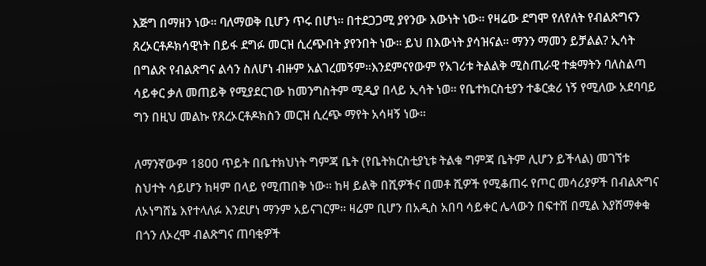እጅግ በማዘን ነው፡፡ ባለማወቅ ቢሆን ጥሩ በሆነ፡፡ በተደጋጋሚ ያየንው እውነት ነው፡፡ የዛሬው ደግሞ የለየለት የብልጽግናን ጸረኦርቶዶክሳዊነት በይፋ ደግፉ መርዝ ሲረጭበት ያየንበት ነው፡፡ ይህ በእውነት ያሳዝናል፡፡ ማንን ማመን ይቻልል? ኢሳት በግልጽ የብልጽግና ልሳን ስለሆነ ብዙም አልገረመኝም፡፡እንደምናየውም የአገሪቱ ትልልቅ ሚስጢራዊ ተቋማትን ባለስልጣ ሳይቀር ቃለ መጠይቅ የሚያደርገው ከመንግስትም ሚዲያ በላይ ኢሳት ነወ፡፡ የቤተክርስቲያን ተቆርቋሪ ነኝ የሚለው አደባባይ ግን በዚህ መልኩ የጸረኦርቶዶክስን መርዝ ሲረጭ ማየት አሳዛኝ ነው፡፡

ለማንኛውም 1800 ጥይት በቤተክህነት ግምጃ ቤት (የቤትክርስቲያኒቱ ትልቁ ግምጃ ቤትም ሊሆን ይችላል) መገኘቱ ስህተት ሳይሆን ከዛም በላይ የሚጠበቅ ነው፡፡ ከዛ ይልቅ በሺዎችና በመቶ ሺዎች የሚቆጠሩ የጦር መሳሪያዎች በብልጽግና ለኦነግሸኔ እየተላለፉ እንደሆነ ማንም አይናገርም፡፡ ዛሬም ቢሆን በአዲስ አበባ ሳይቀር ሌላውን በፍተሸ በሚል እያሸማቀቁ በጎን ለኦረሞ ብልጽግና ጠባቂዎች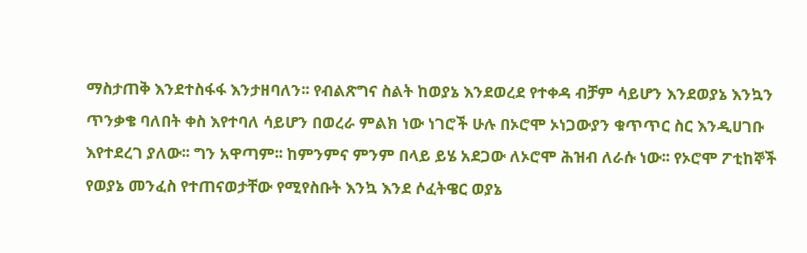ማስታጠቅ እንደተስፋፋ እንታዘባለን፡፡ የብልጽግና ስልት ከወያኔ እንደወረደ የተቀዳ ብቻም ሳይሆን እንደወያኔ እንኳን ጥንቃቄ ባለበት ቀስ እየተባለ ሳይሆን በወረራ ምልክ ነው ነገሮች ሁሉ በኦሮሞ ኦነጋውያን ቁጥጥር ስር እንዲሀገቡ እየተደረገ ያለው፡፡ ግን አዋጣም፡፡ ከምንምና ምንም በላይ ይሄ አደጋው ለኦሮሞ ሕዝብ ለራሱ ነው፡፡ የኦሮሞ ፖቲከኞች የወያኔ መንፈስ የተጠናወታቸው የሚየስቡት እንኳ እንደ ሶፈትዌር ወያኔ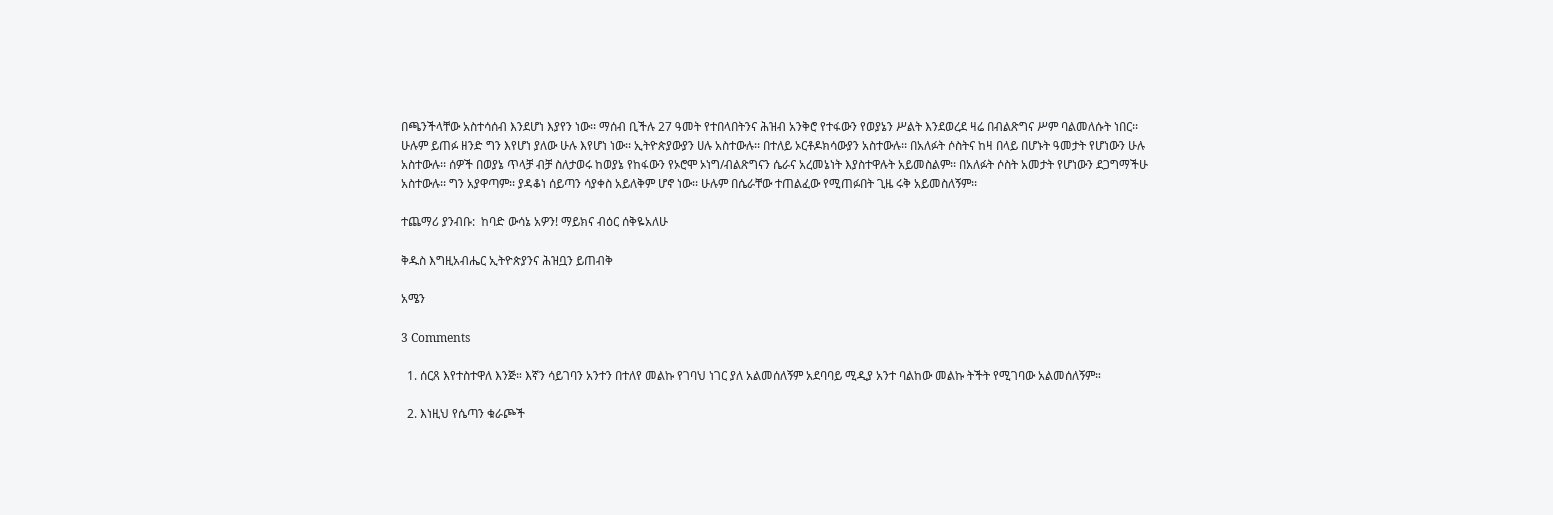በጫንችላቸው አስተሳሰብ እንደሆነ እያየን ነው፡፡ ማሰብ ቢችሉ 27 ዓመት የተበላበትንና ሕዝብ አንቅሮ የተፋውን የወያኔን ሥልት እንደወረደ ዛሬ በብልጽግና ሥም ባልመለሱት ነበር፡፡ ሁሉም ይጠፉ ዘንድ ግን እየሆነ ያለው ሁሉ እየሆነ ነው፡፡ ኢትዮጵያውያን ሀሉ አስተውሉ፡፡ በተለይ ኦርቶዶክሳውያን አስተውሉ፡፡ በአለፉት ሶስትና ከዛ በላይ በሆኑት ዓመታት የሆነውን ሁሉ አስተውሉ፡፡ ሰዎች በወያኔ ጥላቻ ብቻ ስለታወሩ ከወያኔ የከፋውን የኦሮሞ ኦነግ/ብልጽግናን ሴራና አረመኔነት እያስተዋሉት አይመስልም፡፡ በአለፉት ሶስት አመታት የሆነውን ደጋግማችሁ አስተውሉ፡፡ ግን አያዋጣም፡፡ ያዳቆነ ሰይጣን ሳያቀስ አይለቅም ሆኖ ነው፡፡ ሁሉም በሴራቸው ተጠልፈው የሚጠፉበት ጊዜ ሩቅ አይመስለኝም፡፡

ተጨማሪ ያንብቡ:  ከባድ ውሳኔ አዎን! ማይክና ብዕር ሰቅዬአለሁ

ቅዱስ እግዚአብሔር ኢትዮጵያንና ሕዝቧን ይጠብቅ

አሜን

3 Comments

  1. ሰርጸ እየተስተዋለ እንጅ። እኛን ሳይገባን አንተን በተለየ መልኩ የገባህ ነገር ያለ አልመሰለኝም አደባባይ ሚዲያ አንተ ባልከው መልኩ ትችት የሚገባው አልመሰለኝም።

  2. እነዚህ የሴጣን ቁራጮች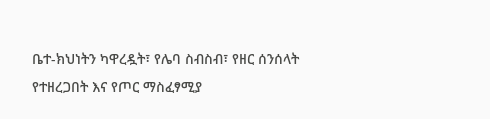ቤተ-ክህነትን ካዋረዷት፣ የሌባ ስብስብ፣ የዘር ሰንሰላት የተዘረጋበት እና የጦር ማስፈፃሚያ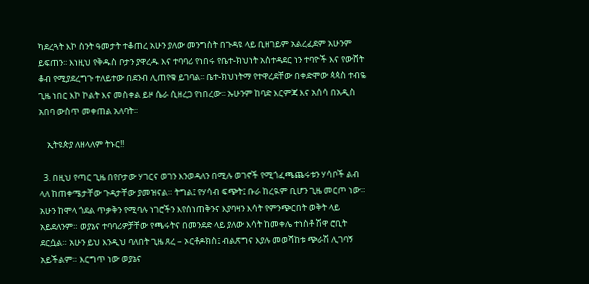ካደረጓት እኮ ስንት ዓመታት ተቆጠረ አሁን ያለው መንግስት በጉዳዩ ላይ ቢዘገይም አልረፈደም አሁንም ይፍጠን፡፡ እነዚህ የቅዱስ ቦታን ያዋረዱ እና ተባባሪ የነበሩ የቤተ-ክህነት አስተዳደር ነን ተባዮች እና የውሸት ቆብ የሚያደረግጉ ተለይተው በደንብ ሊጠየቁ ይገባል፡፡ ቤተ-ክህነትማ የተዋረደቸው በቀድሞው ጳጳስ ተብዬ ጊዜ ነበር እኮ ኮልት እና መስቀል ይዞ ሴራ ሲዘረጋ የነበረው፡፡ ኡሁንም ከባድ እርምጃ እና አሰሳ በአዲስ አበባ ውስጥ መቀጠል አለባት፡፡

    ኢትዩጵያ ለዘላለም ትኑር!!

  3. በዚህ የጣር ጊዜ በየቦታው ሃገርና ወገን እንወዳለን በሚሉ ወገኖች የሚጎፈጫጨሩቱን ሃሳቦች ልብ ላለ ከጠቀሜታቸው ጉዳታቸው ያመዝናል። ትግል፤ የሃሳብ ፍጭት፤ ቡራ ከረዪም ቢሆን ጊዜ መርጦ ነው። አሁን ከሞላ ጎደል ጥቃቅን የሚባሉ ነገሮችን እየሰነጠቅንና እያባዛን እሳት የምንጭርበት ወቅት ላይ አይደለንም። ወያኔና ተባባሪዎቻቸው የጫሩትና በመንደድ ላይ ያለው እሳት ከመቀሌ ተነስቶ ሽዋ ሮቢት ደርሷል። አሁን ይህ እንዲህ ባለበት ጊዜ ጸረ – ኦርቶዶክስ፤ ብልጽግና እያሉ መወሻከቱ ጭራሽ ሊገባኝ አይችልም። እርግጥ ነው ወያኔና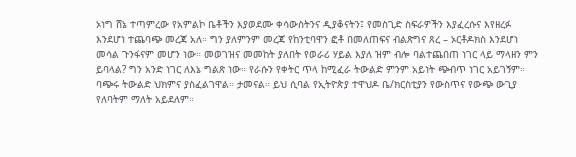ኦነግ ሸኔ ተጣምረው የአምልኮ ቤቶችን እያወደሙ ቀሳውስትንና ዲያቆናትን፤ የመስጊድ ስፍራዎችን እያፈረሱና እየዘረፉ እንደሆነ ተጨባጭ መረጃ አለ። ግን ያለምንም መረጃ የከንቲባዋን ፎቶ በመለጠፍና ብልጽግና ጸረ – ኦርቶዶክስ እንደሆነ መሳል ጉንፋናም መሆን ነው። መወገዝና መመከት ያለበት የወራሪ ሃይል እያለ ዝም ብሎ ባልተጨበጠ ነገር ላይ ማላዘን ምን ይባላል? ግን አንድ ነገር ለእኔ ግልጽ ነው። የራሱን የቀትር ጥላ ከሚፈራ ትውልድ ምንም አይነት ጭብጥ ነገር አይገኝም። ባጭሩ ትውልድ ህክምና ያስፈልገዋል። ታመናል። ይህ ሲባል የኢትዮጵያ ተዋህዶ ቤ/ክርስቲያን የውስጥና የውጭ ውጊያ የለባትም ማለት አይደለም።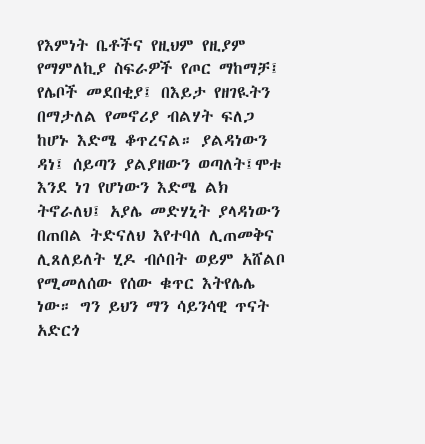የእምነት ቤቶችና የዚህም የዚያም የማምለኪያ ስፍራዎች የጦር ማከማቻ፤ የሌቦች መደበቂያ፤ በእይታ የዘገዪትን በማታለል የመኖሪያ ብልሃት ፍለጋ ከሆኑ እድሜ ቆጥረናል። ያልዳነውን ዳነ፤ ሰይጣን ያልያዘውን ወጣለት፤ሞቱ እንደ ነገ የሆነውን እድሜ ልክ ትኖራለህ፤ አያሌ መድሃኒት ያላዳነውን በጠበል ትድናለህ እየተባለ ሊጠመቅና ሊጸለይለት ሂዶ ብሶበት ወይም አሸልቦ የሚመለሰው የሰው ቁጥር እትየሌሌ ነው። ግን ይህን ማን ሳይንሳዊ ጥናት አድርጎ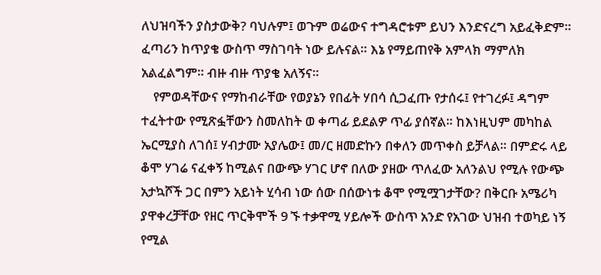ለህዝባችን ያስታውቅ? ባህሉም፤ ወጉም ወሬውና ተግዳሮቱም ይህን እንድናረግ አይፈቅድም። ፈጣሪን ከጥያቄ ውስጥ ማስገባት ነው ይሉናል። እኔ የማይጠየቅ አምላክ ማምለክ አልፈልግም። ብዙ ብዙ ጥያቄ አለኝና።
    የምወዳቸውና የማከብራቸው የወያኔን የበፊት ሃበሳ ሲጋፈጡ የታሰሩ፤ የተገረፉ፤ ዳግም ተፈትተው የሚጽፏቸውን ስመለከት ወ ቀጣፊ ይደልዎ ጥፊ ያሰኛል። ከእነዚህም መካከል ኤርሚያስ ለገሰ፤ ሃብታሙ አያሌው፤ መ/ር ዘመድኩን በቀለን መጥቀስ ይቻላል። በምድሩ ላይ ቆሞ ሃገሬ ናፈቀኝ ከሚልና በውጭ ሃገር ሆኖ በለው ያዘው ጥለፈው አለንልህ የሚሉ የውጭ አታኳሾች ጋር በምን አይነት ሂሳብ ነው ሰው በሰውነቱ ቆሞ የሚሟገታቸው? በቅርቡ አሜሪካ ያዋቀረቻቸው የዘር ጥርቅሞች 9 ኙ ተቃዋሚ ሃይሎች ውስጥ አንድ የአገው ህዝብ ተወካይ ነኝ የሚል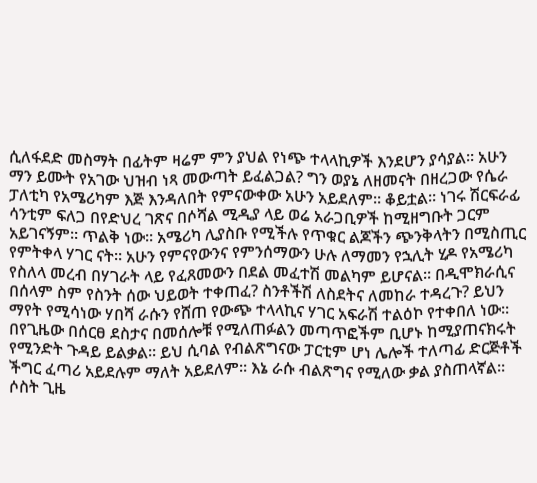ሲለፋደድ መስማት በፊትም ዛሬም ምን ያህል የነጭ ተላላኪዎች እንደሆን ያሳያል። አሁን ማን ይሙት የአገው ህዝብ ነጻ መውጣት ይፈልጋል? ግን ወያኔ ለዘመናት በዘረጋው የሴራ ፓለቲካ የአሜሪካም እጅ እንዳለበት የምናውቀው አሁን አይደለም። ቆይቷል። ነገሩ ሽርፍራፊ ሳንቲም ፍለጋ በየድህረ ገጽና በሶሻል ሚዲያ ላይ ወሬ አራጋቢዎች ከሚዘግቡት ጋርም አይገናኝም። ጥልቅ ነው። አሜሪካ ሊያስቡ የሚችሉ የጥቁር ልጆችን ጭንቅላትን በሚስጢር የምትቀላ ሃገር ናት። አሁን የምናየውንና የምንሰማውን ሁሉ ለማመን የኋሊት ሂዶ የአሜሪካ የስለላ መረብ በሃገራት ላይ የፈጸመውን በደል መፈተሽ መልካም ይሆናል። በዲሞክራሲና በሰላም ስም የስንት ሰው ህይወት ተቀጠፈ? ስንቶችሽ ለስደትና ለመከራ ተዳረጉ? ይህን ማየት የሚሳነው ሃበሻ ራሱን የሸጠ የውጭ ተላላኪና ሃገር አፍራሽ ተልዕኮ የተቀበለ ነው። በየጊዜው በሰርፀ ደስታና በመሰሎቹ የሚለጠፉልን መጣጥፎችም ቢሆኑ ከሚያጠናክሩት የሚንድት ጉዳይ ይልቃል። ይህ ሲባል የብልጽግናው ፓርቲም ሆነ ሌሎች ተለጣፊ ድርጅቶች ችግር ፈጣሪ አይደሉም ማለት አይደለም። እኔ ራሱ ብልጽግና የሚለው ቃል ያስጠላኛል። ሶስት ጊዜ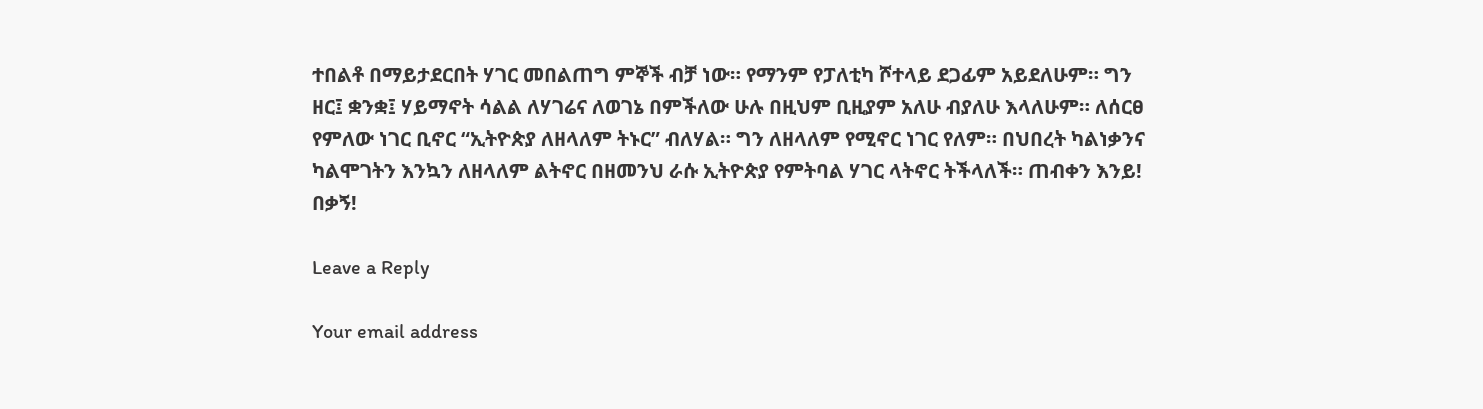ተበልቶ በማይታደርበት ሃገር መበልጠግ ምኞች ብቻ ነው። የማንም የፓለቲካ ሾተላይ ደጋፊም አይደለሁም። ግን ዘር፤ ቋንቋ፤ ሃይማኖት ሳልል ለሃገሬና ለወገኔ በምችለው ሁሉ በዚህም ቢዚያም አለሁ ብያለሁ እላለሁም። ለሰርፀ የምለው ነገር ቢኖር “ኢትዮጵያ ለዘላለም ትኑር” ብለሃል። ግን ለዘላለም የሚኖር ነገር የለም። በህበረት ካልነቃንና ካልሞገትን እንኳን ለዘላለም ልትኖር በዘመንህ ራሱ ኢትዮጵያ የምትባል ሃገር ላትኖር ትችላለች። ጠብቀን እንይ! በቃኝ!

Leave a Reply

Your email address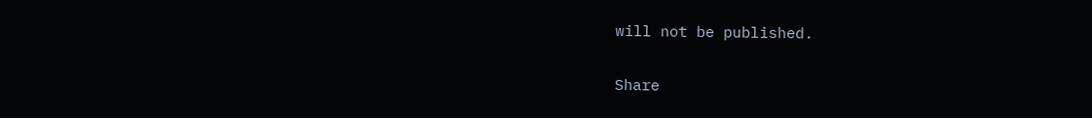will not be published.

Share